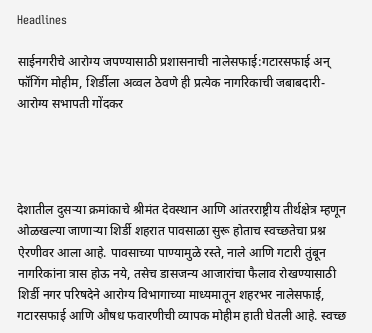Headlines

साईनगरीचे आरोग्य जपण्यासाठी प्रशासनाची नालेसफाई:गटारसफाई अन् फॉगिंग मोहीम, शिर्डीला अव्वल ठेवणे ही प्रत्येक नागरिकाची जबाबदारी- आरोग्य सभापती गोंदकर




देशातील दुसऱ्या क्रमांकाचे श्रीमंत देवस्थान आणि आंतरराष्ट्रीय तीर्थक्षेत्र म्हणून ओळखल्या जाणाऱ्या शिर्डी शहरात पावसाळा सुरू होताच स्वच्छतेचा प्रश्न ऐरणीवर आला आहे. पावसाच्या पाण्यामुळे रस्ते, नाले आणि गटारी तुंबून नागरिकांना त्रास होऊ नये, तसेच डासजन्य आजारांचा फैलाव रोखण्यासाठी शिर्डी नगर परिषदेने आरोग्य विभागाच्या माध्यमातून शहरभर नालेसफाई, गटारसफाई आणि औषध फवारणीची व्यापक मोहीम हाती घेतली आहे. स्वच्छ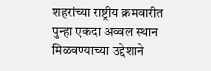शहरांच्या राष्ट्रीय क्रमवारीत पुन्हा एकदा अव्वल स्थान मिळवण्याच्या उद्देशाने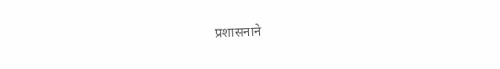प्रशासनाने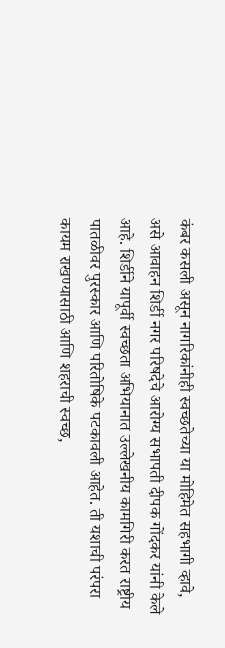कंबर कसली असून नागरिकांनीही स्वच्छतेच्या या मोहिमेत सहभागी व्हावे, असे आवाहन शिर्डी नगर परिषदेचे आरोग्य सभापती दीपक गोंदकर यांनी केले आहे. शिर्डीने यापूर्वी स्वच्छता अभियानात उल्लेखनीय कामगिरी करत राष्ट्रीय पातळीवर पुरस्कार आणि परितोषिके पटकावली आहेत. ती यशाची परंपरा कायम राखण्यासाठी आणि शहराची स्वच्छ,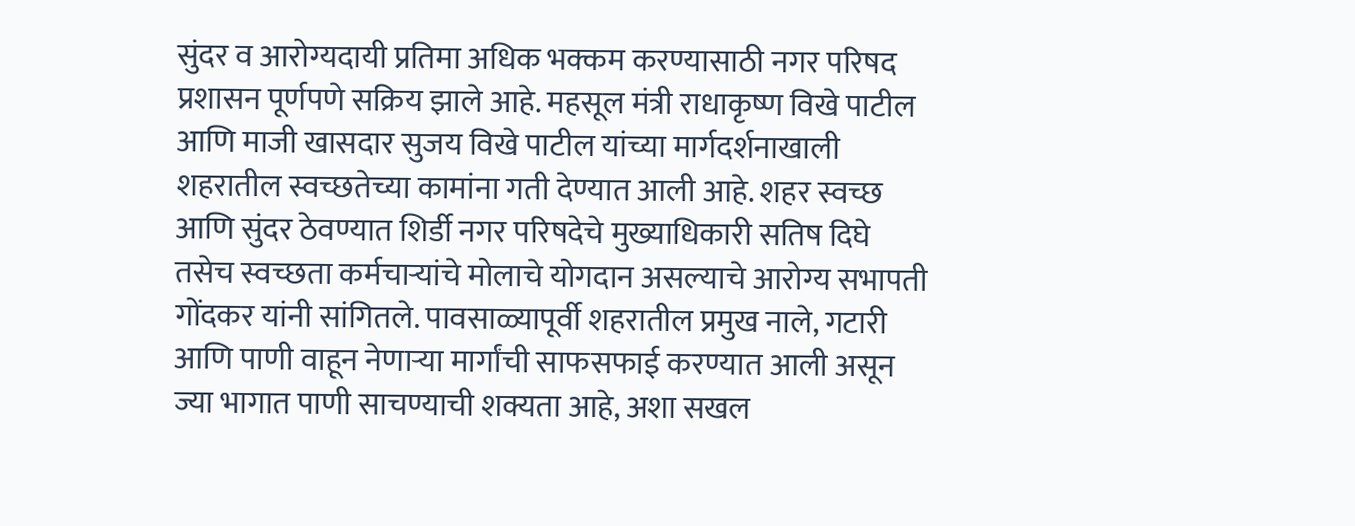सुंदर व आरोग्यदायी प्रतिमा अधिक भक्कम करण्यासाठी नगर परिषद प्रशासन पूर्णपणे सक्रिय झाले आहे. महसूल मंत्री राधाकृष्ण विखे पाटील आणि माजी खासदार सुजय विखे पाटील यांच्या मार्गदर्शनाखाली शहरातील स्वच्छतेच्या कामांना गती देण्यात आली आहे. शहर स्वच्छ आणि सुंदर ठेवण्यात शिर्डी नगर परिषदेचे मुख्याधिकारी सतिष दिघे तसेच स्वच्छता कर्मचाऱ्यांचे मोलाचे योगदान असल्याचे आरोग्य सभापती गोंदकर यांनी सांगितले. पावसाळ्यापूर्वी शहरातील प्रमुख नाले, गटारी आणि पाणी वाहून नेणाऱ्या मार्गांची साफसफाई करण्यात आली असून ज्या भागात पाणी साचण्याची शक्यता आहे, अशा सखल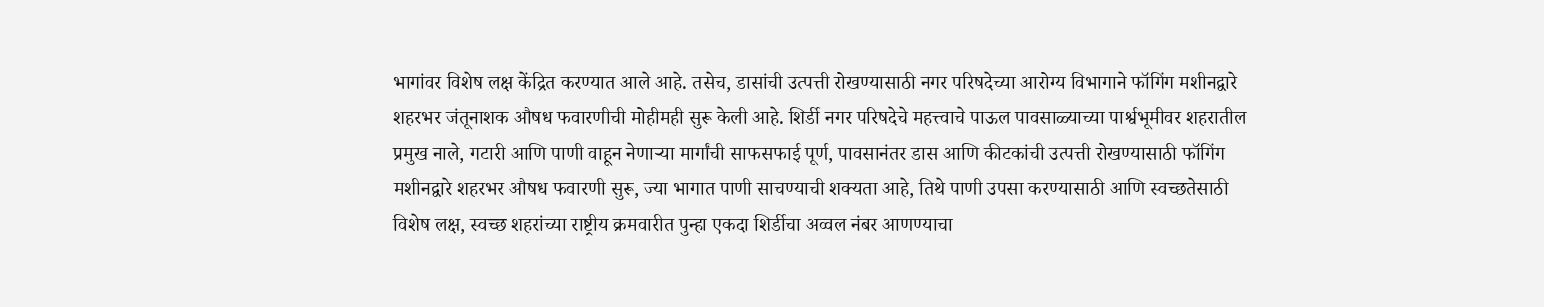भागांवर विशेष लक्ष केंद्रित करण्यात आले आहे. तसेच, डासांची उत्पत्ती रोखण्यासाठी नगर परिषदेच्या आरोग्य विभागाने फॉगिंग मशीनद्वारे शहरभर जंतूनाशक औषध फवारणीची मोहीमही सुरू केली आहे. शिर्डी नगर परिषदेचे महत्त्वाचे पाऊल पावसाळ्याच्या पार्श्वभूमीवर शहरातील प्रमुख नाले, गटारी आणि पाणी वाहून नेणाऱ्या मार्गांची साफसफाई पूर्ण, पावसानंतर डास आणि कीटकांची उत्पत्ती रोखण्यासाठी फॉगिंग मशीनद्वारे शहरभर औषध फवारणी सुरू, ज्या भागात पाणी साचण्याची शक्यता आहे, तिथे पाणी उपसा करण्यासाठी आणि स्वच्छतेसाठी विशेष लक्ष, स्वच्छ शहरांच्या राष्ट्रीय क्रमवारीत पुन्हा एकदा शिर्डीचा अव्वल नंबर आणण्याचा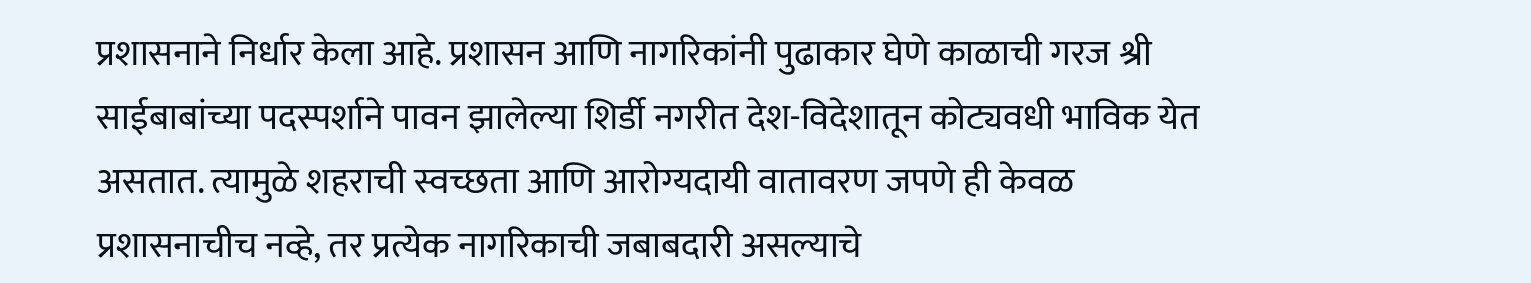प्रशासनाने निर्धार केला आहे. प्रशासन आणि नागरिकांनी पुढाकार घेणे काळाची गरज श्री साईबाबांच्या पदस्पर्शाने पावन झालेल्या शिर्डी नगरीत देश-विदेशातून कोट्यवधी भाविक येत असतात. त्यामुळे शहराची स्वच्छता आणि आरोग्यदायी वातावरण जपणे ही केवळ प्रशासनाचीच नव्हे, तर प्रत्येक नागरिकाची जबाबदारी असल्याचे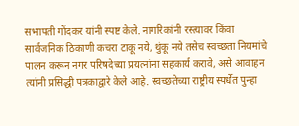सभापती गोंदकर यांनी स्पष्ट केले. नागरिकांनी रस्त्यावर किंवा सार्वजनिक ठिकाणी कचरा टाकू नये, थुंकू नये तसेच स्वच्छता नियमांचे पालन करून नगर परिषदेच्या प्रयत्नांना सहकार्य करावे, असे आवाहन त्यांनी प्रसिद्धी पत्रकाद्वारे केले आहे. स्वच्छतेच्या राष्ट्रीय स्पर्धेत पुन्हा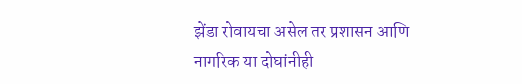झेंडा रोवायचा असेल तर प्रशासन आणि नागरिक या दोघांनीही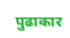पुढाकार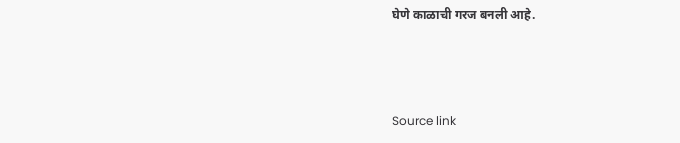घेणे काळाची गरज बनली आहे.



Source link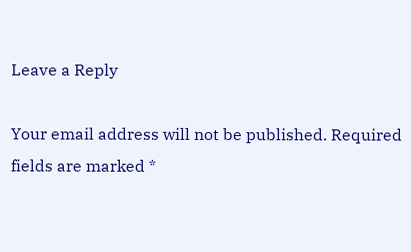Leave a Reply

Your email address will not be published. Required fields are marked *